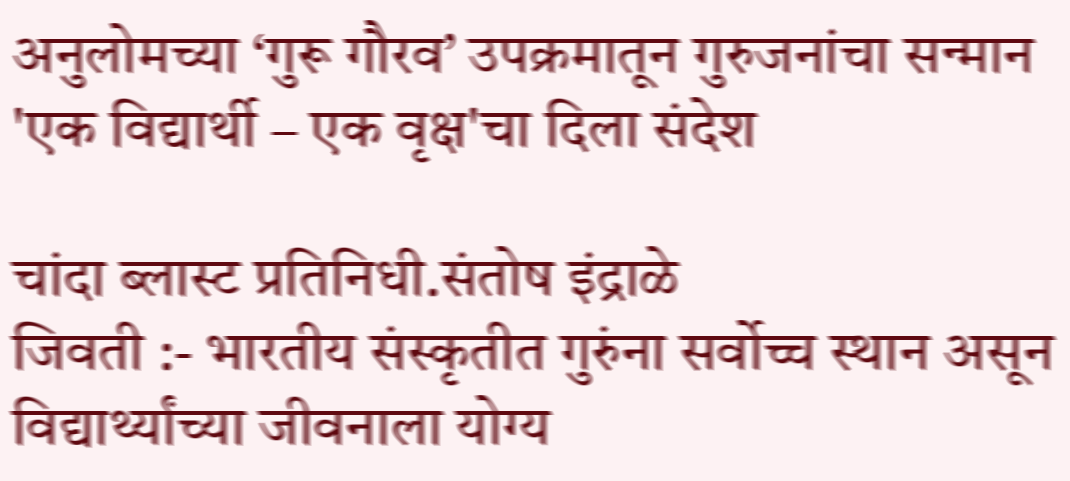अनुलोमच्या ‘गुरू गौरव’ उपक्रमातून गुरुजनांचा सन्मान
'एक विद्यार्थी – एक वृक्ष'चा दिला संदेश

चांदा ब्लास्ट प्रतिनिधी.संतोष इंद्राळे
जिवती :- भारतीय संस्कृतीत गुरुंना सर्वोच्च स्थान असून विद्यार्थ्यांच्या जीवनाला योग्य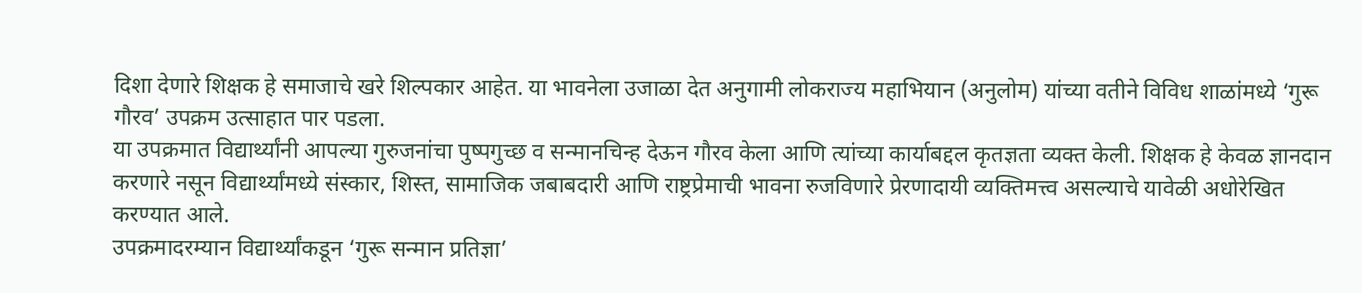दिशा देणारे शिक्षक हे समाजाचे खरे शिल्पकार आहेत. या भावनेला उजाळा देत अनुगामी लोकराज्य महाभियान (अनुलोम) यांच्या वतीने विविध शाळांमध्ये ‘गुरू गौरव’ उपक्रम उत्साहात पार पडला.
या उपक्रमात विद्यार्थ्यांनी आपल्या गुरुजनांचा पुष्पगुच्छ व सन्मानचिन्ह देऊन गौरव केला आणि त्यांच्या कार्याबद्दल कृतज्ञता व्यक्त केली. शिक्षक हे केवळ ज्ञानदान करणारे नसून विद्यार्थ्यांमध्ये संस्कार, शिस्त, सामाजिक जबाबदारी आणि राष्ट्रप्रेमाची भावना रुजविणारे प्रेरणादायी व्यक्तिमत्त्व असल्याचे यावेळी अधोरेखित करण्यात आले.
उपक्रमादरम्यान विद्यार्थ्यांकडून ‘गुरू सन्मान प्रतिज्ञा’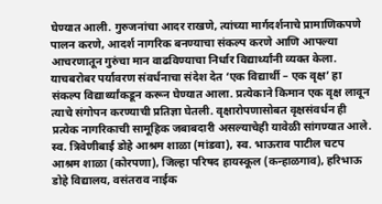घेण्यात आली. गुरुजनांचा आदर राखणे, त्यांच्या मार्गदर्शनाचे प्रामाणिकपणे पालन करणे, आदर्श नागरिक बनण्याचा संकल्प करणे आणि आपल्या आचरणातून गुरुंचा मान वाढविण्याचा निर्धार विद्यार्थ्यांनी व्यक्त केला.
याचबरोबर पर्यावरण संवर्धनाचा संदेश देत ‘एक विद्यार्थी – एक वृक्ष’ हा संकल्प विद्यार्थ्यांकडून करून घेण्यात आला. प्रत्येकाने किमान एक वृक्ष लावून त्याचे संगोपन करण्याची प्रतिज्ञा घेतली. वृक्षारोपणासोबत वृक्षसंवर्धन ही प्रत्येक नागरिकाची सामूहिक जबाबदारी असल्याचेही यावेळी सांगण्यात आले.
स्व. त्रिवेणीबाई डोहे आश्रम शाळा (मांडवा), स्व. भाऊराव पाटील चटप आश्रम शाळा (कोरपणा), जिल्हा परिषद हायस्कूल (कन्हाळगाव), हरिभाऊ डोहे विद्यालय, वसंतराव नाईक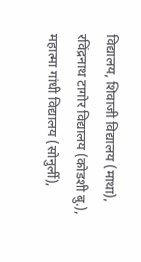विद्यालय, शिवाजी विद्यालय (माथा), रविंद्रनाथ टागोर विद्यालय (कोडशी बु.), महात्मा गांधी विद्यालय (सोनुर्ली),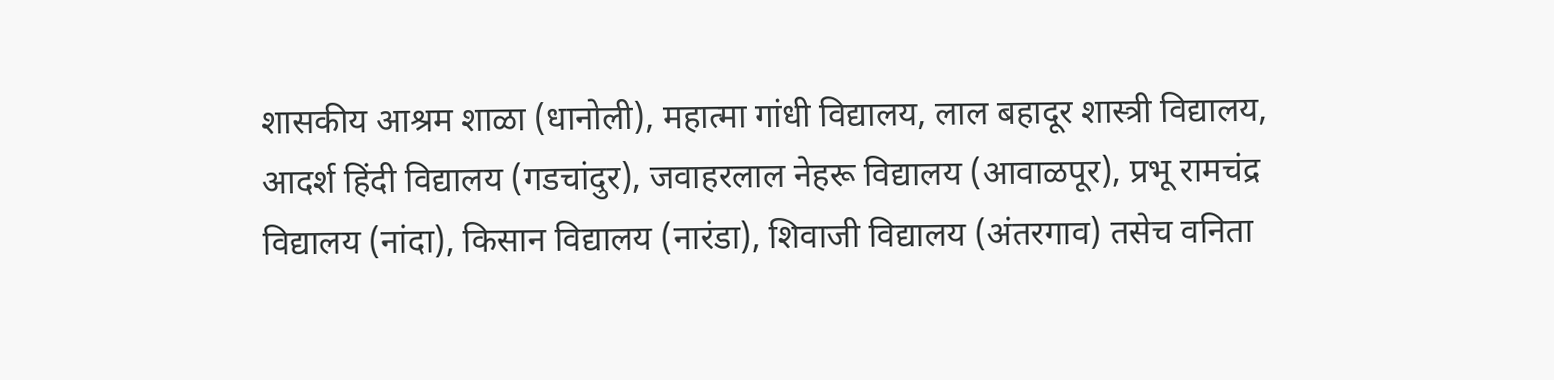शासकीय आश्रम शाळा (धानोली), महात्मा गांधी विद्यालय, लाल बहादूर शास्त्री विद्यालय, आदर्श हिंदी विद्यालय (गडचांदुर), जवाहरलाल नेहरू विद्यालय (आवाळपूर), प्रभू रामचंद्र विद्यालय (नांदा), किसान विद्यालय (नारंडा), शिवाजी विद्यालय (अंतरगाव) तसेच वनिता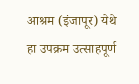आश्रम (इंजापूर) येथे हा उपक्रम उत्साहपूर्ण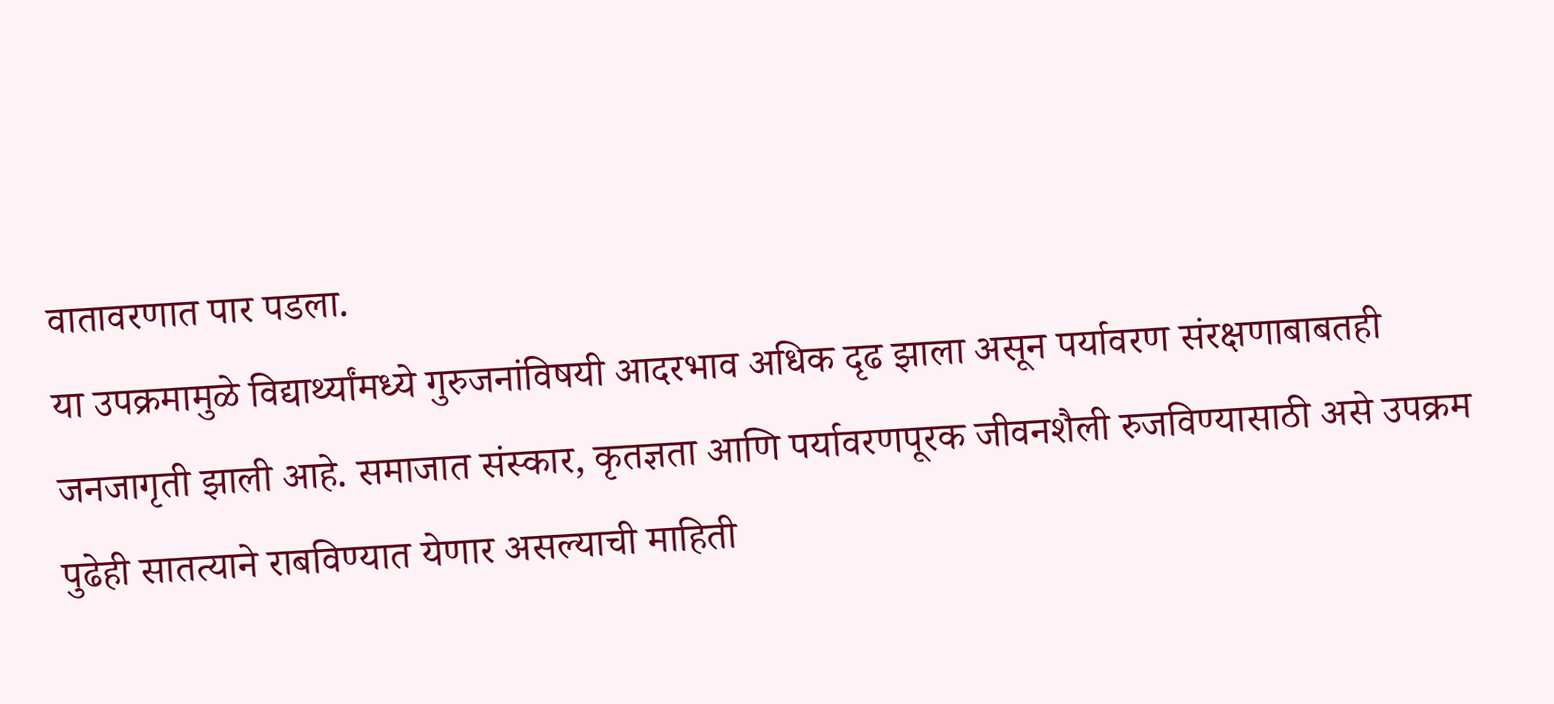वातावरणात पार पडला.
या उपक्रमामुळे विद्यार्थ्यांमध्ये गुरुजनांविषयी आदरभाव अधिक दृढ झाला असून पर्यावरण संरक्षणाबाबतही जनजागृती झाली आहे. समाजात संस्कार, कृतज्ञता आणि पर्यावरणपूरक जीवनशैली रुजविण्यासाठी असे उपक्रम पुढेही सातत्याने राबविण्यात येणार असल्याची माहिती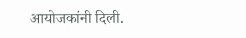आयोजकांनी दिली.